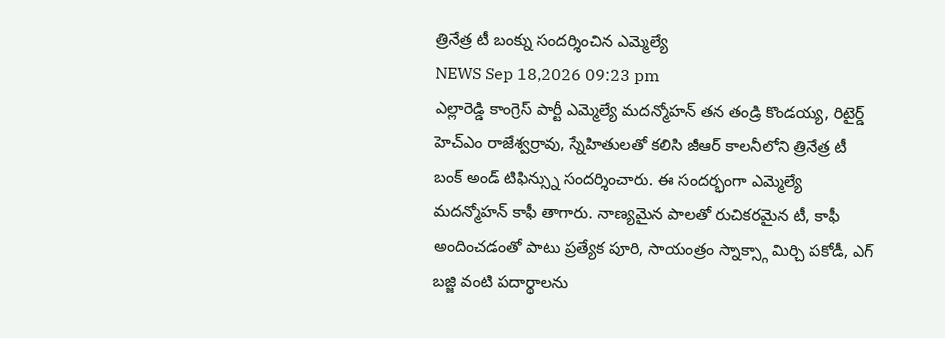త్రినేత్ర టీ బంక్ను సందర్శించిన ఎమ్మెల్యే
NEWS Sep 18,2026 09:23 pm
ఎల్లారెడ్డి కాంగ్రెస్ పార్టీ ఎమ్మెల్యే మదన్మోహన్ తన తండ్రి కొండయ్య, రిటైర్డ్ హెచ్ఎం రాజేశ్వర్రావు, స్నేహితులతో కలిసి జీఆర్ కాలనీలోని త్రినేత్ర టీ బంక్ అండ్ టిఫిన్స్ను సందర్శించారు. ఈ సందర్భంగా ఎమ్మెల్యే మదన్మోహన్ కాఫీ తాగారు. నాణ్యమైన పాలతో రుచికరమైన టీ, కాఫీ అందించడంతో పాటు ప్రత్యేక పూరి, సాయంత్రం స్నాక్స్గా మిర్చి పకోడీ, ఎగ్ బజ్జి వంటి పదార్థాలను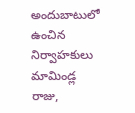అందుబాటులో ఉంచిన నిర్వాహకులు మామిండ్ల రాజు,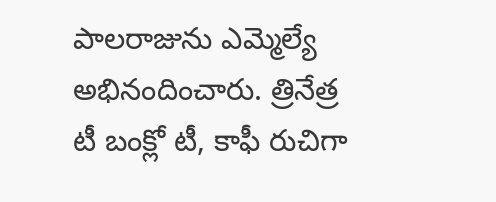పాలరాజును ఎమ్మెల్యే అభినందించారు. త్రినేత్ర టీ బంక్లో టీ, కాఫీ రుచిగా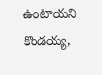ఉంటాయని కొండయ్య,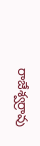రాజేశ్వర్రావు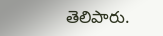తెలిపారు.